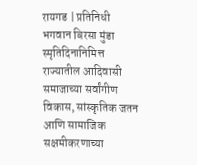रायगड | प्रतिनिधी
भगवान बिरसा मुंडा स्मृतिदिनानिमित्त राज्यातील आदिवासी समाजाच्या सर्वांगीण विकास, सांस्कृतिक जतन आणि सामाजिक सक्षमीकरणाच्या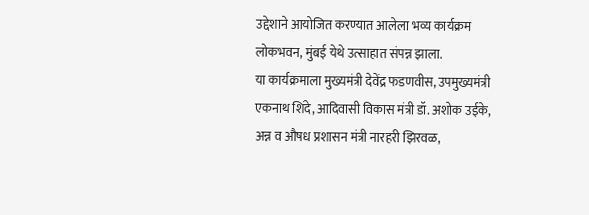उद्देशाने आयोजित करण्यात आलेला भव्य कार्यक्रम लोकभवन, मुंबई येथे उत्साहात संपन्न झाला.
या कार्यक्रमाला मुख्यमंत्री देवेंद्र फडणवीस, उपमुख्यमंत्री एकनाथ शिंदे, आदिवासी विकास मंत्री डॉ. अशोक उईके, अन्न व औषध प्रशासन मंत्री नारहरी झिरवळ,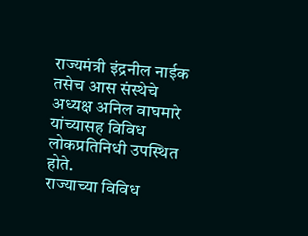राज्यमंत्री इंद्रनील नाईक तसेच आस संस्थेचे अध्यक्ष अनिल वाघमारे यांच्यासह विविध लोकप्रतिनिधी उपस्थित होते.
राज्याच्या विविध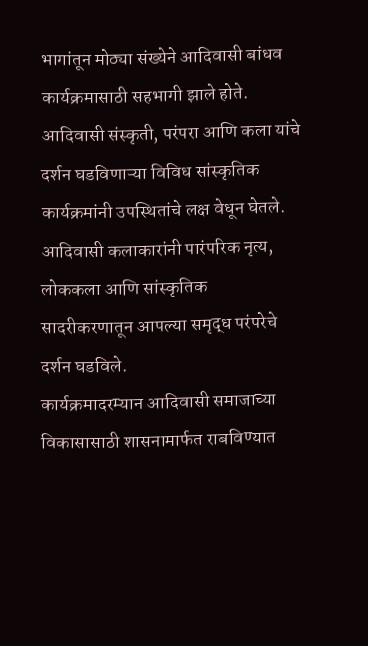भागांतून मोठ्या संख्येने आदिवासी बांधव कार्यक्रमासाठी सहभागी झाले होते. आदिवासी संस्कृती, परंपरा आणि कला यांचे दर्शन घडविणाऱ्या विविध सांस्कृतिक कार्यक्रमांनी उपस्थितांचे लक्ष वेधून घेतले. आदिवासी कलाकारांनी पारंपरिक नृत्य, लोककला आणि सांस्कृतिक सादरीकरणातून आपल्या समृद्ध परंपरेचे दर्शन घडविले.
कार्यक्रमादरम्यान आदिवासी समाजाच्या विकासासाठी शासनामार्फत राबविण्यात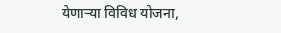येणाऱ्या विविध योजना,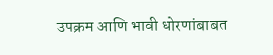उपक्रम आणि भावी धोरणांबाबत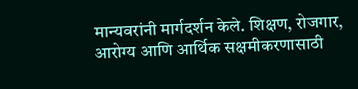मान्यवरांनी मार्गदर्शन केले. शिक्षण, रोजगार, आरोग्य आणि आर्थिक सक्षमीकरणासाठी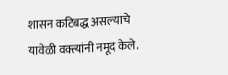शासन कटिबद्ध असल्याचे यावेळी वक्त्यांनी नमूद केले.